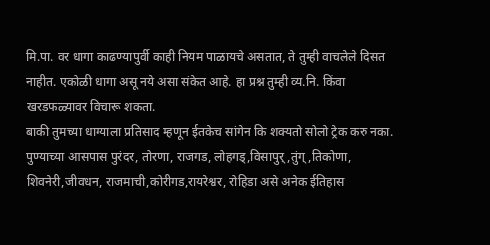मि.पा. वर धागा काढण्यापुर्वी काही नियम पाळायचे असतात, ते तुम्ही वाचलेले दिसत नाहीत. एकोळी धागा असू नये असा संकेत आहे. हा प्रश्न तुम्ही व्य.नि. किंवा खरडफळ्यावर विचारू शकता.
बाकी तुमच्या धाग्याला प्रतिसाद म्हणून ईतकेच सांगेन कि शक्यतो सोलो ट्रेक करु नका. पुण्याच्या आसपास पुरंदर, तोरणा, राजगड, लोहगड्,विसापुर्,तुंग्,तिकोणा, शिवनेरी,जीवधन, राजमाची,कोरीगड,रायरेश्वर, रोहिडा असे अनेक ईतिहास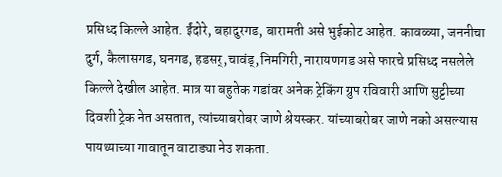प्रसिध्द किल्ले आहेत. ईंदोरे, बहादुरगड, बारामती असे भुईकोट आहेत. कावळ्या, जननीचा दुर्ग, कैलासगड, घनगड, हडसर्,चावंड्,निमगिरी, नारायणगड असे फारचे प्रसिध्द नसलेले किल्ले देखील आहेत. मात्र या बहुतेक गडांवर अनेक ट्रेकिंग ग्रुप रविवारी आणि सुट्टीच्या दिवशी ट्रेक नेत असतात, त्यांच्याबरोबर जाणे श्रेयस्कर. यांच्याबरोबर जाणे नको असल्यास पायथ्याच्या गावातून वाटाड्या नेउ शकता.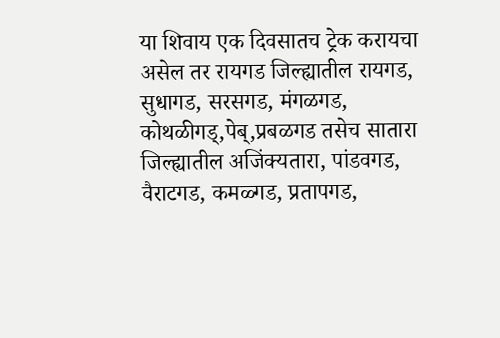या शिवाय एक दिवसातच ट्रेक करायचा असेल तर रायगड जिल्ह्यातील रायगड, सुधागड, सरसगड, मंगळगड, कोथळीगड्,पेब्,प्रबळगड तसेच सातारा जिल्ह्यातील अजिंक्यतारा, पांडवगड, वैराटगड, कमळ्गड, प्रतापगड,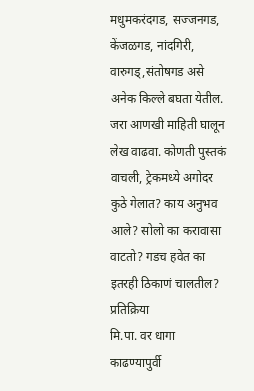मधुमकरंदगड, सज्जनगड, केंजळगड, नांदगिरी, वारुगड्,संतोषगड असे अनेक किल्ले बघता येतील.
जरा आणखी माहिती घालून लेख वाढवा. कोणती पुस्तकं वाचली, ट्रेकमध्ये अगोदर कुठे गेलात? काय अनुभव आले? सोलो का करावासा वाटतो? गडच हवेत का इतरही ठिकाणं चालतील?
प्रतिक्रिया
मि.पा. वर धागा काढण्यापुर्वी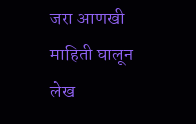जरा आणखी माहिती घालून लेख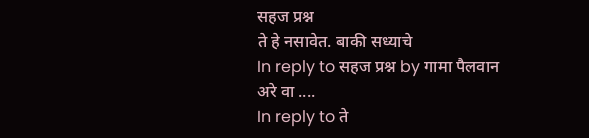सहज प्रश्न
ते हे नसावेत. बाकी सध्याचे
In reply to सहज प्रश्न by गामा पैलवान
अरे वा ....
In reply to ते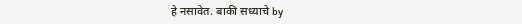हे नसावेत. बाकी सध्याचे by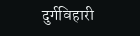दुर्गविहारी